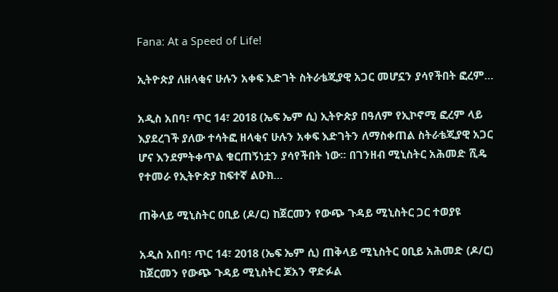Fana: At a Speed of Life!

ኢትዮጵያ ለዘላቂና ሁሉን አቀፍ እድገት ስትራቴጂያዊ አጋር መሆኗን ያሳየችበት ፎረም…

አዲስ አበባ፣ ጥር 14፣ 2018 (ኤፍ ኤም ሲ) ኢትዮጵያ በዓለም የኢኮኖሚ ፎረም ላይ እያደረገች ያለው ተሳትፎ ዘላቂና ሁሉን አቀፍ እድገትን ለማስቀጠል ስትራቴጂያዊ አጋር ሆና እንደምትቀጥል ቁርጠኝነቷን ያሳየችበት ነው፡፡ በገንዘብ ሚኒስትር አሕመድ ሺዴ የተመራ የኢትዮጵያ ከፍተኛ ልዑክ…

ጠቅላይ ሚኒስትር ዐቢይ (ዶ/ር) ከጀርመን የውጭ ጉዳይ ሚኒስትር ጋር ተወያዩ

አዲስ አበባ፣ ጥር 14፣ 2018 (ኤፍ ኤም ሲ) ጠቅላይ ሚኒስትር ዐቢይ አሕመድ (ዶ/ር) ከጀርመን የውጭ ጉዳይ ሚኒስትር ጆአን ዋድፉል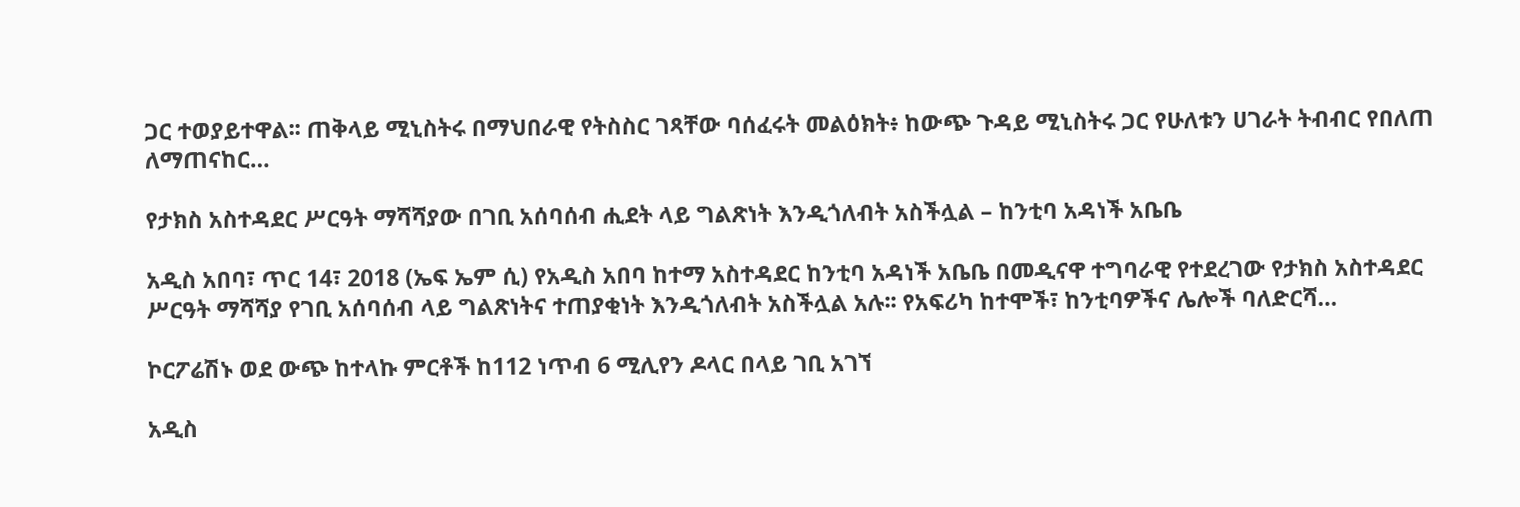ጋር ተወያይተዋል፡፡ ጠቅላይ ሚኒስትሩ በማህበራዊ የትስስር ገጻቸው ባሰፈሩት መልዕክት፥ ከውጭ ጉዳይ ሚኒስትሩ ጋር የሁለቱን ሀገራት ትብብር የበለጠ ለማጠናከር…

የታክስ አስተዳደር ሥርዓት ማሻሻያው በገቢ አሰባሰብ ሒደት ላይ ግልጽነት እንዲጎለብት አስችሏል – ከንቲባ አዳነች አቤቤ

አዲስ አበባ፣ ጥር 14፣ 2018 (ኤፍ ኤም ሲ) የአዲስ አበባ ከተማ አስተዳደር ከንቲባ አዳነች አቤቤ በመዲናዋ ተግባራዊ የተደረገው የታክስ አስተዳደር ሥርዓት ማሻሻያ የገቢ አሰባሰብ ላይ ግልጽነትና ተጠያቂነት እንዲጎለብት አስችሏል አሉ፡፡ የአፍሪካ ከተሞች፣ ከንቲባዎችና ሌሎች ባለድርሻ…

ኮርፖሬሽኑ ወደ ውጭ ከተላኩ ምርቶች ከ112 ነጥብ 6 ሚሊየን ዶላር በላይ ገቢ አገኘ

አዲስ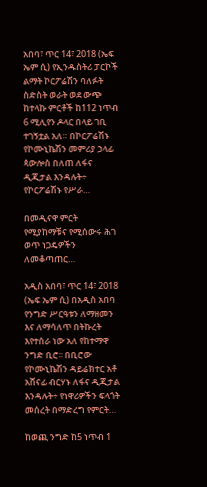አበባ፣ ጥር 14፣ 2018 (ኤፍ ኤም ሲ) የኢንዱስትሪ ፓርኮች ልማት ኮርፖሬሽን ባለፉት ስድስት ወራት ወደ ውጭ ከተላኩ ምርቶች ከ112 ነጥብ 6 ሚሊየን ዶላር በላይ ገቢ ተገኝቷል አለ። በኮርፖሬሽኑ የኮሙኒኬሽን መምሪያ ኃላፊ ጳውሎስ በለጠ ለፋና ዲጂታል እንዳሉት÷ የኮርፖሬሽኑ የሥራ…

በመዲናዋ ምርት የሚያከማቹና የሚሰውሩ ሕገ ወጥ ነጋዴዎችን ለመቆጣጠር…

አዲስ አበባ፣ ጥር 14፣ 2018 (ኤፍ ኤም ሲ) በአዲስ አበባ የንግድ ሥርዓቱን ለማዘመን እና ለማሳለጥ በትኩረት እየተሰራ ነው አለ የከተማዋ ንግድ ቢሮ፡፡ በቢሮው የኮሙኒኬሽን ዳይሬክተር አቶ አሸናፊ ብርሃኑ ለፋና ዲጂታል እንዳሉት÷ የነዋሪዎችን ፍላጎት መሰረት በማድረግ የምርት…

ከወጪ ንግድ ከ5 ነጥብ 1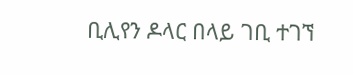ቢሊየን ዶላር በላይ ገቢ ተገኘ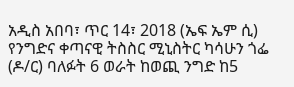አዲስ አበባ፣ ጥር 14፣ 2018 (ኤፍ ኤም ሲ) የንግድና ቀጣናዊ ትስስር ሚኒስትር ካሳሁን ጎፌ (ዶ/ር) ባለፉት 6 ወራት ከወጪ ንግድ ከ5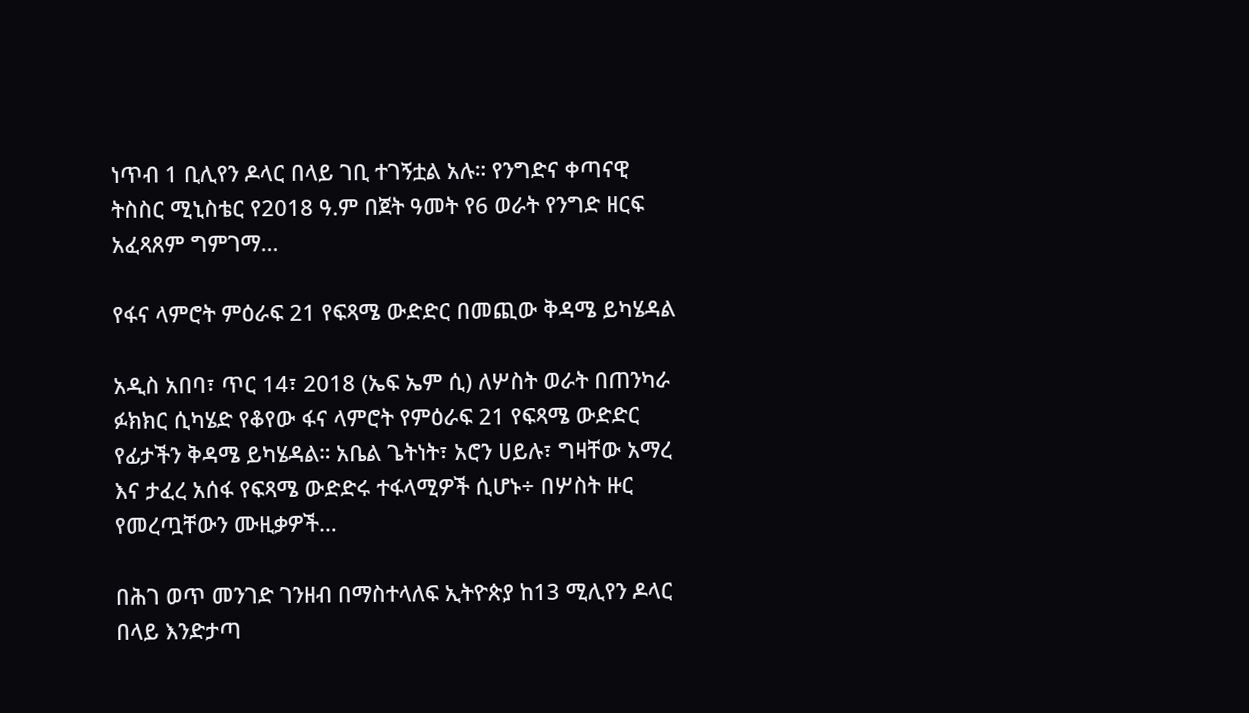ነጥብ 1 ቢሊየን ዶላር በላይ ገቢ ተገኝቷል አሉ። የንግድና ቀጣናዊ ትስስር ሚኒስቴር የ2018 ዓ.ም በጀት ዓመት የ6 ወራት የንግድ ዘርፍ አፈጻጸም ግምገማ…

የፋና ላምሮት ምዕራፍ 21 የፍጻሜ ውድድር በመጪው ቅዳሜ ይካሄዳል

አዲስ አበባ፣ ጥር 14፣ 2018 (ኤፍ ኤም ሲ) ለሦስት ወራት በጠንካራ ፉክክር ሲካሄድ የቆየው ፋና ላምሮት የምዕራፍ 21 የፍጻሜ ውድድር የፊታችን ቅዳሜ ይካሄዳል። አቤል ጌትነት፣ አሮን ሀይሉ፣ ግዛቸው አማረ እና ታፈረ አሰፋ የፍጻሜ ውድድሩ ተፋላሚዎች ሲሆኑ÷ በሦስት ዙር የመረጧቸውን ሙዚቃዎች…

በሕገ ወጥ መንገድ ገንዘብ በማስተላለፍ ኢትዮጵያ ከ13 ሚሊየን ዶላር በላይ እንድታጣ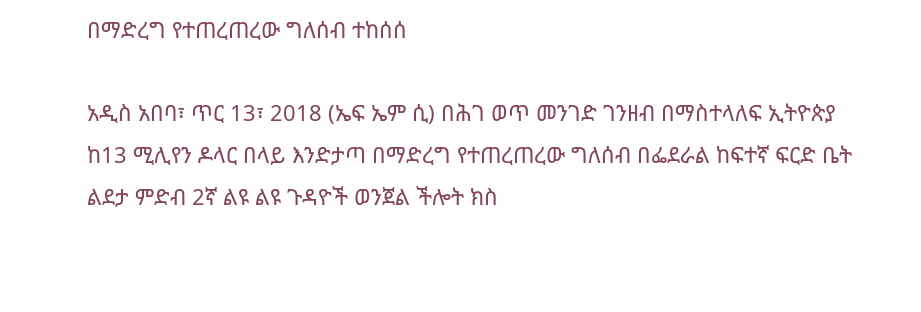በማድረግ የተጠረጠረው ግለሰብ ተከሰሰ

አዲስ አበባ፣ ጥር 13፣ 2018 (ኤፍ ኤም ሲ) በሕገ ወጥ መንገድ ገንዘብ በማስተላለፍ ኢትዮጵያ ከ13 ሚሊየን ዶላር በላይ እንድታጣ በማድረግ የተጠረጠረው ግለሰብ በፌደራል ከፍተኛ ፍርድ ቤት ልደታ ምድብ 2ኛ ልዩ ልዩ ጉዳዮች ወንጀል ችሎት ክስ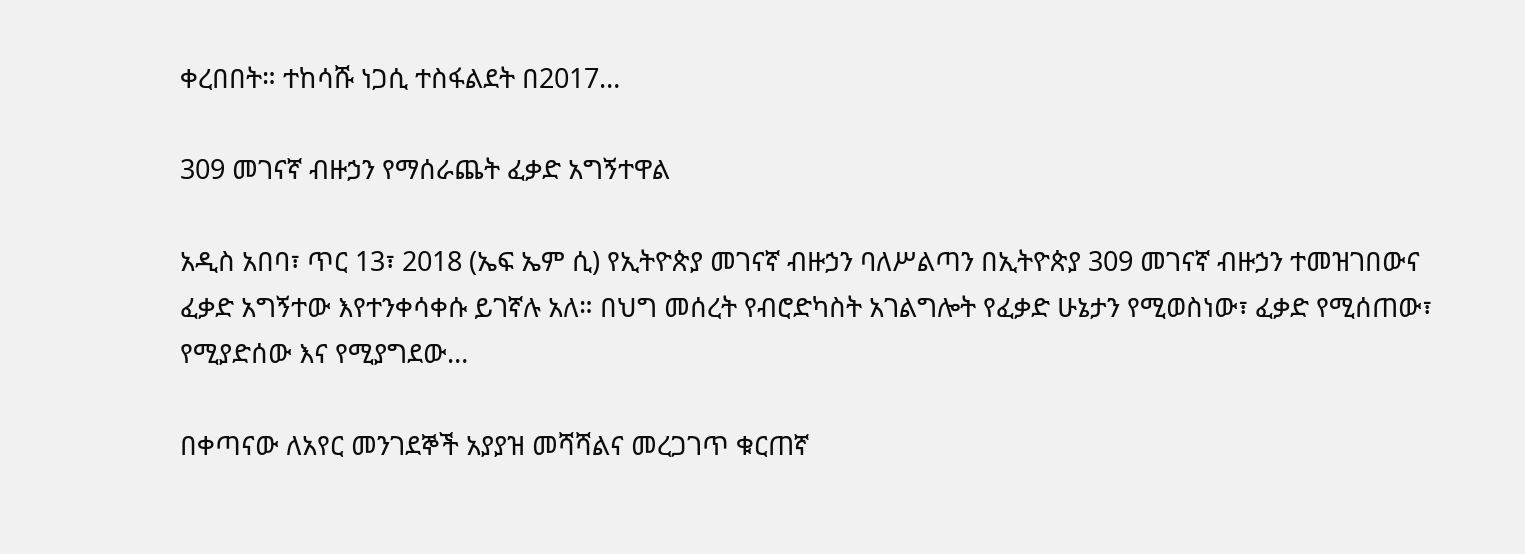ቀረበበት። ተከሳሹ ነጋሲ ተስፋልደት በ2017…

309 መገናኛ ብዙኃን የማሰራጨት ፈቃድ አግኝተዋል

አዲስ አበባ፣ ጥር 13፣ 2018 (ኤፍ ኤም ሲ) የኢትዮጵያ መገናኛ ብዙኃን ባለሥልጣን በኢትዮጵያ 309 መገናኛ ብዙኃን ተመዝገበውና ፈቃድ አግኝተው እየተንቀሳቀሱ ይገኛሉ አለ። በህግ መሰረት የብሮድካስት አገልግሎት የፈቃድ ሁኔታን የሚወስነው፣ ፈቃድ የሚሰጠው፣ የሚያድሰው እና የሚያግደው…

በቀጣናው ለአየር መንገደኞች አያያዝ መሻሻልና መረጋገጥ ቁርጠኛ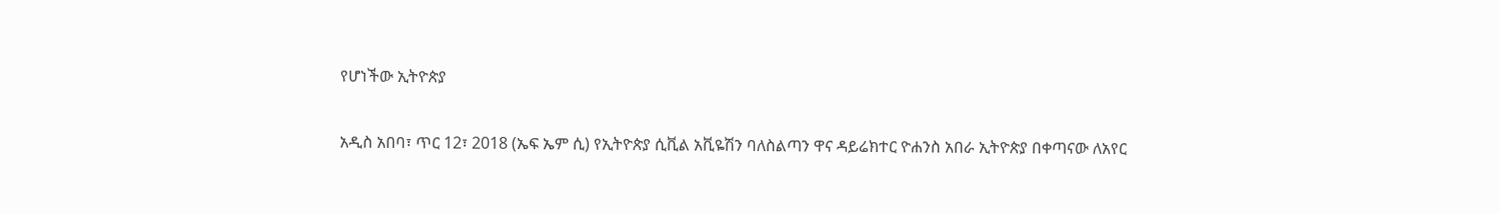የሆነችው ኢትዮጵያ

አዲስ አበባ፣ ጥር 12፣ 2018 (ኤፍ ኤም ሲ) የኢትዮጵያ ሲቪል አቪዬሽን ባለስልጣን ዋና ዳይሬክተር ዮሐንስ አበራ ኢትዮጵያ በቀጣናው ለአየር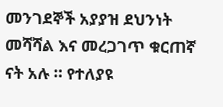መንገደኞች አያያዝ ደህንነት መሻሻል እና መረጋገጥ ቁርጠኛ ናት አሉ ። የተለያዩ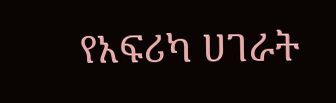የአፍሪካ ሀገራት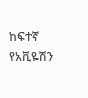ከፍተኛ የአቪዬሽን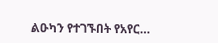ልዑካን የተገኙበት የአየር…